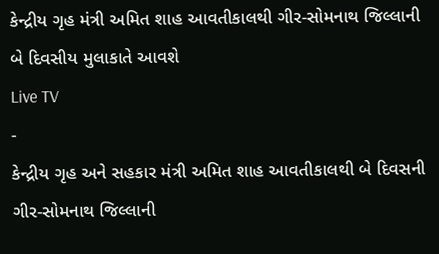કેન્દ્રીય ગૃહ મંત્રી અમિત શાહ આવતીકાલથી ગીર-સોમનાથ જિલ્લાની બે દિવસીય મુલાકાતે આવશે
Live TV
-
કેન્દ્રીય ગૃહ અને સહકાર મંત્રી અમિત શાહ આવતીકાલથી બે દિવસની ગીર-સોમનાથ જિલ્લાની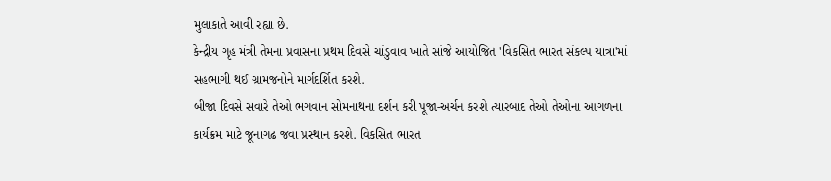મુલાકાતે આવી રહ્યા છે.
કેન્દ્રીય ગૃહ મંત્રી તેમના પ્રવાસના પ્રથમ દિવસે ચાંડુવાવ ખાતે સાંજે આયોજિત 'વિકસિત ભારત સંકલ્પ યાત્રા'માં સહભાગી થઈ ગ્રામજનોને માર્ગદર્શિત કરશે.
બીજા દિવસે સવારે તેઓ ભગવાન સોમનાથના દર્શન કરી પૂજા-અર્ચન કરશે ત્યારબાદ તેઓ તેઓના આગળના કાર્યક્રમ માટે જૂનાગઢ જવા પ્રસ્થાન કરશે. વિકસિત ભારત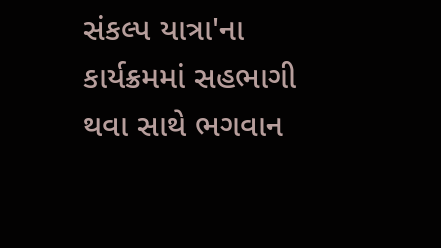સંકલ્પ યાત્રા'ના કાર્યક્રમમાં સહભાગી થવા સાથે ભગવાન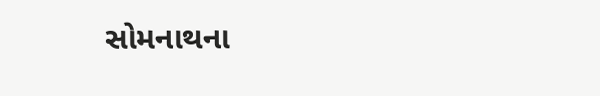સોમનાથના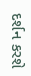દર્શન કરશે